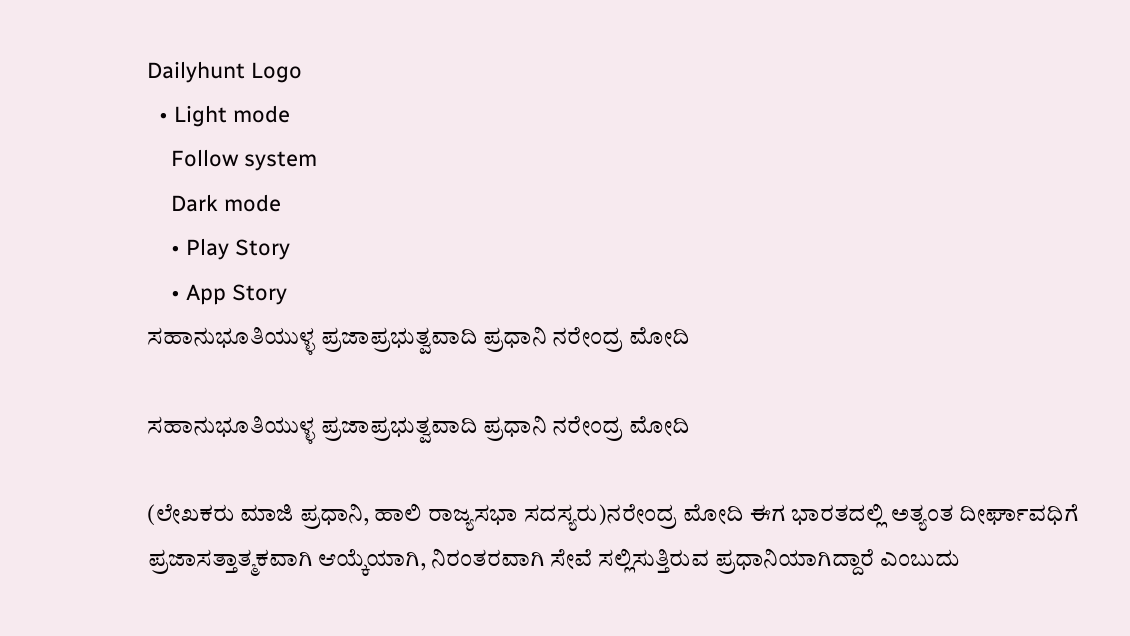Dailyhunt Logo
  • Light mode
    Follow system
    Dark mode
    • Play Story
    • App Story
ಸಹಾನುಭೂತಿಯುಳ್ಳ ಪ್ರಜಾಪ್ರಭುತ್ವವಾದಿ ಪ್ರಧಾನಿ ನರೇಂದ್ರ ಮೋದಿ

ಸಹಾನುಭೂತಿಯುಳ್ಳ ಪ್ರಜಾಪ್ರಭುತ್ವವಾದಿ ಪ್ರಧಾನಿ ನರೇಂದ್ರ ಮೋದಿ

(ಲೇಖಕರು ಮಾಜಿ ಪ್ರಧಾನಿ, ಹಾಲಿ ರಾಜ್ಯಸಭಾ ಸದಸ್ಯರು)ನರೇಂದ್ರ ಮೋದಿ ಈಗ ಭಾರತದಲ್ಲಿ ಅತ್ಯಂತ ದೀರ್ಘಾವಧಿಗೆ ಪ್ರಜಾಸತ್ತಾತ್ಮಕವಾಗಿ ಆಯ್ಕೆಯಾಗಿ, ನಿರಂತರವಾಗಿ ಸೇವೆ ಸಲ್ಲಿಸುತ್ತಿರುವ ಪ್ರಧಾನಿಯಾಗಿದ್ದಾರೆ ಎಂಬುದು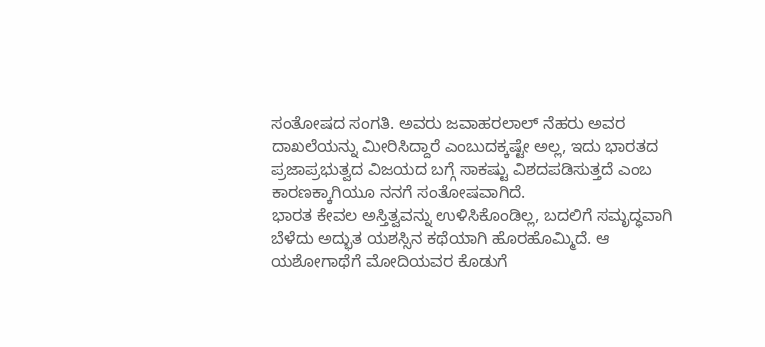ಸಂತೋಷದ ಸಂಗತಿ. ಅವರು ಜವಾಹರಲಾಲ್ ನೆಹರು ಅವರ ದಾಖಲೆಯನ್ನು ಮೀರಿಸಿದ್ದಾರೆ ಎಂಬುದಕ್ಕಷ್ಟೇ ಅಲ್ಲ, ಇದು ಭಾರತದ ಪ್ರಜಾಪ್ರಭುತ್ವದ ವಿಜಯದ ಬಗ್ಗೆ ಸಾಕಷ್ಟು ವಿಶದಪಡಿಸುತ್ತದೆ ಎಂಬ ಕಾರಣಕ್ಕಾಗಿಯೂ ನನಗೆ ಸಂತೋಷವಾಗಿದೆ.
ಭಾರತ ಕೇವಲ ಅಸ್ತಿತ್ವವನ್ನು ಉಳಿಸಿಕೊಂಡಿಲ್ಲ, ಬದಲಿಗೆ ಸಮೃದ್ಧವಾಗಿ ಬೆಳೆದು ಅದ್ಭುತ ಯಶಸ್ಸಿನ ಕಥೆಯಾಗಿ ಹೊರಹೊಮ್ಮಿದೆ. ಆ ಯಶೋಗಾಥೆಗೆ ಮೋದಿಯವರ ಕೊಡುಗೆ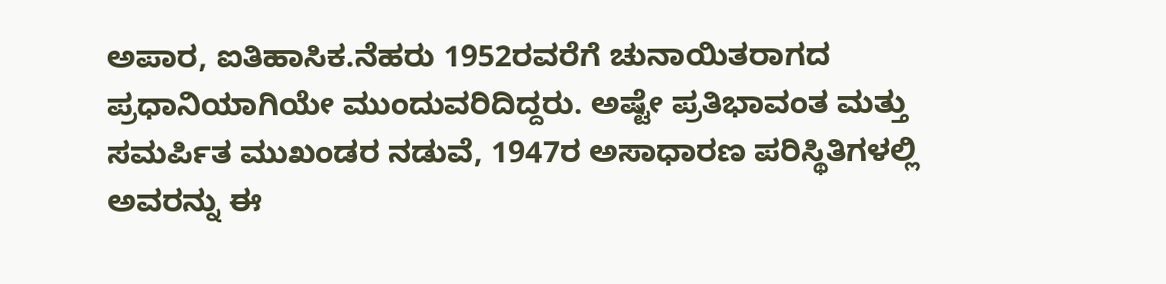ಅಪಾರ, ಐತಿಹಾಸಿಕ.ನೆಹರು 1952ರವರೆಗೆ ಚುನಾಯಿತರಾಗದ ಪ್ರಧಾನಿಯಾಗಿಯೇ ಮುಂದುವರಿದಿದ್ದರು. ಅಷ್ಟೇ ಪ್ರತಿಭಾವಂತ ಮತ್ತು ಸಮರ್ಪಿತ ಮುಖಂಡರ ನಡುವೆ, 1947ರ ಅಸಾಧಾರಣ ಪರಿಸ್ಥಿತಿಗಳಲ್ಲಿ ಅವರನ್ನು ಈ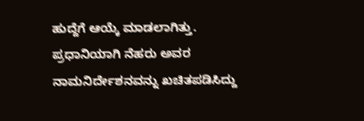ಹುದ್ದೆಗೆ ಆಯ್ಕೆ ಮಾಡಲಾಗಿತ್ತು. ಪ್ರಧಾನಿಯಾಗಿ ನೆಹರು ಅವರ ನಾಮನಿರ್ದೇಶನವನ್ನು ಖಚಿತಪಡಿಸಿದ್ದು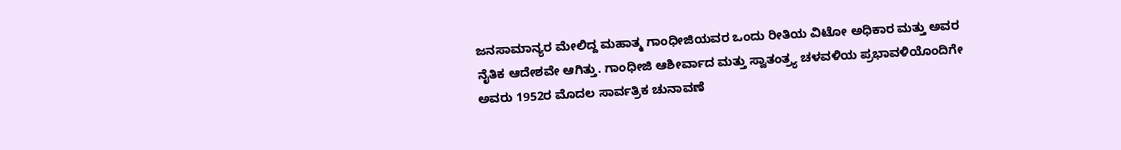ಜನಸಾಮಾನ್ಯರ ಮೇಲಿದ್ದ ಮಹಾತ್ಮ ಗಾಂಧೀಜಿಯವರ ಒಂದು ರೀತಿಯ ವಿಟೋ ಅಧಿಕಾರ ಮತ್ತು ಅವರ ನೈತಿಕ ಆದೇಶವೇ ಆಗಿತ್ತು. ಗಾಂಧೀಜಿ ಆಶೀರ್ವಾದ ಮತ್ತು ಸ್ವಾತಂತ್ರ್ಯ ಚಳವಳಿಯ ಪ್ರಭಾವಳಿಯೊಂದಿಗೇ ಅವರು 1952ರ ಮೊದಲ ಸಾರ್ವತ್ರಿಕ ಚುನಾವಣೆ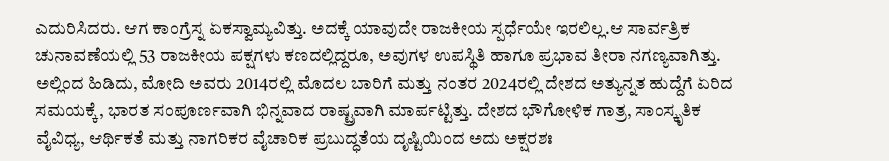ಎದುರಿಸಿದರು. ಆಗ ಕಾಂಗ್ರೆಸ್ನ ಏಕಸ್ವಾಮ್ಯವಿತ್ತು. ಅದಕ್ಕೆ ಯಾವುದೇ ರಾಜಕೀಯ ಸ್ಪರ್ಧೆಯೇ ಇರಲಿಲ್ಲ.ಆ ಸಾರ್ವತ್ರಿಕ ಚುನಾವಣೆಯಲ್ಲಿ 53 ರಾಜಕೀಯ ಪಕ್ಷಗಳು ಕಣದಲ್ಲಿದ್ದರೂ, ಅವುಗಳ ಉಪಸ್ಥಿತಿ ಹಾಗೂ ಪ್ರಭಾವ ತೀರಾ ನಗಣ್ಯವಾಗಿತ್ತು. ಅಲ್ಲಿಂದ ಹಿಡಿದು, ಮೋದಿ ಅವರು 2014ರಲ್ಲಿ ಮೊದಲ ಬಾರಿಗೆ ಮತ್ತು ನಂತರ 2024ರಲ್ಲಿ ದೇಶದ ಅತ್ಯುನ್ನತ ಹುದ್ದೆಗೆ ಏರಿದ ಸಮಯಕ್ಕೆ, ಭಾರತ ಸಂಪೂರ್ಣವಾಗಿ ಭಿನ್ನವಾದ ರಾಷ್ಟ್ರವಾಗಿ ಮಾರ್ಪಟ್ಟಿತ್ತು. ದೇಶದ ಭೌಗೋಳಿಕ ಗಾತ್ರ, ಸಾಂಸ್ಕೃತಿಕ ವೈವಿಧ್ಯ, ಆರ್ಥಿಕತೆ ಮತ್ತು ನಾಗರಿಕರ ವೈಚಾರಿಕ ಪ್ರಬುದ್ಧತೆಯ ದೃಷ್ಟಿಯಿಂದ ಅದು ಅಕ್ಷರಶಃ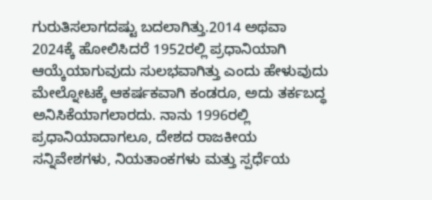ಗುರುತಿಸಲಾಗದಷ್ಟು ಬದಲಾಗಿತ್ತು.2014 ಅಥವಾ 2024ಕ್ಕೆ ಹೋಲಿಸಿದರೆ 1952ರಲ್ಲಿ ಪ್ರಧಾನಿಯಾಗಿ ಆಯ್ಕೆಯಾಗುವುದು ಸುಲಭವಾಗಿತ್ತು ಎಂದು ಹೇಳುವುದು ಮೇಲ್ನೋಟಕ್ಕೆ ಆಕರ್ಷಕವಾಗಿ ಕಂಡರೂ, ಅದು ತರ್ಕಬದ್ಧ ಅನಿಸಿಕೆಯಾಗಲಾರದು. ನಾನು 1996ರಲ್ಲಿ ಪ್ರಧಾನಿಯಾದಾಗಲೂ, ದೇಶದ ರಾಜಕೀಯ ಸನ್ನಿವೇಶಗಳು, ನಿಯತಾಂಕಗಳು ಮತ್ತು ಸ್ಪರ್ಧೆಯ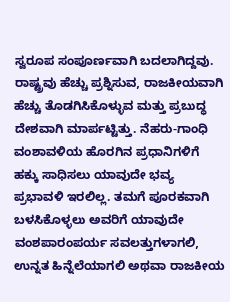ಸ್ವರೂಪ ಸಂಪೂರ್ಣವಾಗಿ ಬದಲಾಗಿದ್ದವು. ರಾಷ್ಟ್ರವು ಹೆಚ್ಚು ಪ್ರಶ್ನಿಸುವ, ರಾಜಕೀಯವಾಗಿ ಹೆಚ್ಚು ತೊಡಗಿಸಿಕೊಳ್ಳುವ ಮತ್ತು ಪ್ರಬುದ್ಧ ದೇಶವಾಗಿ ಮಾರ್ಪಟ್ಟಿತ್ತು. ನೆಹರು-ಗಾಂಧಿ ವಂಶಾವಳಿಯ ಹೊರಗಿನ ಪ್ರಧಾನಿಗಳಿಗೆ ಹಕ್ಕು ಸಾಧಿಸಲು ಯಾವುದೇ ಭವ್ಯ ಪ್ರಭಾವಳಿ ಇರಲಿಲ್ಲ. ತಮಗೆ ಪೂರಕವಾಗಿ ಬಳಸಿಕೊಳ್ಳಲು ಅವರಿಗೆ ಯಾವುದೇ ವಂಶಪಾರಂಪರ್ಯ ಸವಲತ್ತುಗಳಾಗಲಿ, ಉನ್ನತ ಹಿನ್ನೆಲೆಯಾಗಲಿ ಅಥವಾ ರಾಜಕೀಯ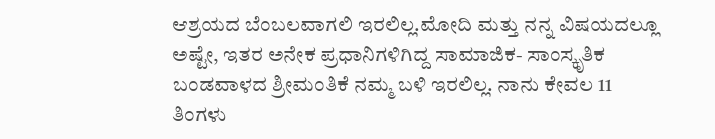ಆಶ್ರಯದ ಬೆಂಬಲವಾಗಲಿ ಇರಲಿಲ್ಲ.ಮೋದಿ ಮತ್ತು ನನ್ನ ವಿಷಯದಲ್ಲೂ ಅಷ್ಟೇ, ಇತರ ಅನೇಕ ಪ್ರಧಾನಿಗಳಿಗಿದ್ದ ಸಾಮಾಜಿಕ- ಸಾಂಸ್ಕೃತಿಕ ಬಂಡವಾಳದ ಶ್ರೀಮಂತಿಕೆ ನಮ್ಮ ಬಳಿ ಇರಲಿಲ್ಲ. ನಾನು ಕೇವಲ 11 ತಿಂಗಳು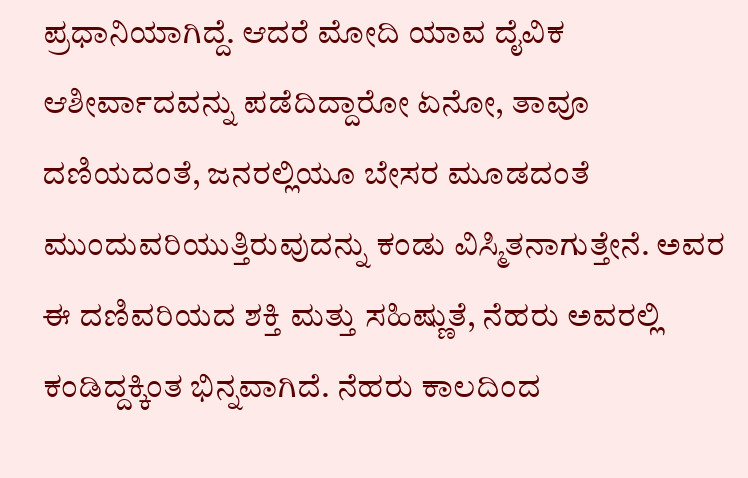ಪ್ರಧಾನಿಯಾಗಿದ್ದೆ. ಆದರೆ ಮೋದಿ ಯಾವ ದೈವಿಕ ಆಶೀರ್ವಾದವನ್ನು ಪಡೆದಿದ್ದಾರೋ ಏನೋ, ತಾವೂ ದಣಿಯದಂತೆ, ಜನರಲ್ಲಿಯೂ ಬೇಸರ ಮೂಡದಂತೆ ಮುಂದುವರಿಯುತ್ತಿರುವುದನ್ನು ಕಂಡು ವಿಸ್ಮಿತನಾಗುತ್ತೇನೆ. ಅವರ ಈ ದಣಿವರಿಯದ ಶಕ್ತಿ ಮತ್ತು ಸಹಿಷ್ಣುತೆ, ನೆಹರು ಅವರಲ್ಲಿ ಕಂಡಿದ್ದಕ್ಕಿಂತ ಭಿನ್ನವಾಗಿದೆ. ನೆಹರು ಕಾಲದಿಂದ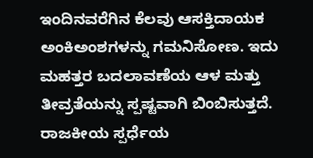ಇಂದಿನವರೆಗಿನ ಕೆಲವು ಆಸಕ್ತಿದಾಯಕ ಅಂಕಿಅಂಶಗಳನ್ನು ಗಮನಿಸೋಣ. ಇದು ಮಹತ್ತರ ಬದಲಾವಣೆಯ ಆಳ ಮತ್ತು ತೀವ್ರತೆಯನ್ನು ಸ್ಪಷ್ಟವಾಗಿ ಬಿಂಬಿಸುತ್ತದೆ.
ರಾಜಕೀಯ ಸ್ಪರ್ಧೆಯ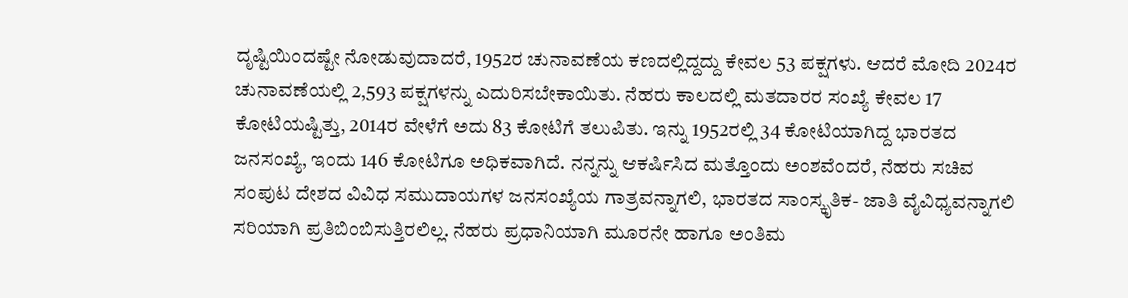ದೃಷ್ಟಿಯಿಂದಷ್ಟೇ ನೋಡುವುದಾದರೆ, 1952ರ ಚುನಾವಣೆಯ ಕಣದಲ್ಲಿದ್ದದ್ದು ಕೇವಲ 53 ಪಕ್ಷಗಳು. ಆದರೆ ಮೋದಿ 2024ರ ಚುನಾವಣೆಯಲ್ಲಿ 2,593 ಪಕ್ಷಗಳನ್ನು ಎದುರಿಸಬೇಕಾಯಿತು. ನೆಹರು ಕಾಲದಲ್ಲಿ ಮತದಾರರ ಸಂಖ್ಯೆ ಕೇವಲ 17 ಕೋಟಿಯಷ್ಟಿತ್ತು, 2014ರ ವೇಳೆಗೆ ಅದು 83 ಕೋಟಿಗೆ ತಲುಪಿತು. ಇನ್ನು 1952ರಲ್ಲಿ 34 ಕೋಟಿಯಾಗಿದ್ದ ಭಾರತದ ಜನಸಂಖ್ಯೆ, ಇಂದು 146 ಕೋಟಿಗೂ ಅಧಿಕವಾಗಿದೆ. ನನ್ನನ್ನು ಆಕರ್ಷಿಸಿದ ಮತ್ತೊಂದು ಅಂಶವೆಂದರೆ, ನೆಹರು ಸಚಿವ ಸಂಪುಟ ದೇಶದ ವಿವಿಧ ಸಮುದಾಯಗಳ ಜನಸಂಖ್ಯೆಯ ಗಾತ್ರವನ್ನಾಗಲಿ, ಭಾರತದ ಸಾಂಸ್ಕೃತಿಕ- ಜಾತಿ ವೈವಿಧ್ಯವನ್ನಾಗಲಿ ಸರಿಯಾಗಿ ಪ್ರತಿಬಿಂಬಿಸುತ್ತಿರಲಿಲ್ಲ. ನೆಹರು ಪ್ರಧಾನಿಯಾಗಿ ಮೂರನೇ ಹಾಗೂ ಅಂತಿಮ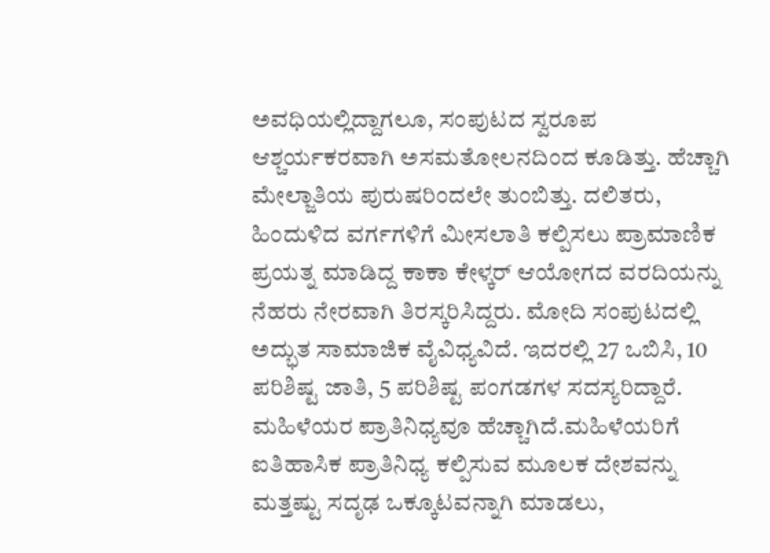ಅವಧಿಯಲ್ಲಿದ್ದಾಗಲೂ, ಸಂಪುಟದ ಸ್ವರೂಪ ಆಶ್ಚರ್ಯಕರವಾಗಿ ಅಸಮತೋಲನದಿಂದ ಕೂಡಿತ್ತು. ಹೆಚ್ಚಾಗಿ ಮೇಲ್ಜಾತಿಯ ಪುರುಷರಿಂದಲೇ ತುಂಬಿತ್ತು. ದಲಿತರು, ಹಿಂದುಳಿದ ವರ್ಗಗಳಿಗೆ ಮೀಸಲಾತಿ ಕಲ್ಪಿಸಲು ಪ್ರಾಮಾಣಿಕ ಪ್ರಯತ್ನ ಮಾಡಿದ್ದ ಕಾಕಾ ಕೇಳ್ಕರ್ ಆಯೋಗದ ವರದಿಯನ್ನು ನೆಹರು ನೇರವಾಗಿ ತಿರಸ್ಕರಿಸಿದ್ದರು. ಮೋದಿ ಸಂಪುಟದಲ್ಲಿ ಅದ್ಭುತ ಸಾಮಾಜಿಕ ವೈವಿಧ್ಯವಿದೆ. ಇದರಲ್ಲಿ 27 ಒಬಿಸಿ, 10 ಪರಿಶಿಷ್ಟ ಜಾತಿ, 5 ಪರಿಶಿಷ್ಟ ಪಂಗಡಗಳ ಸದಸ್ಯರಿದ್ದಾರೆ. ಮಹಿಳೆಯರ ಪ್ರಾತಿನಿಧ್ಯವೂ ಹೆಚ್ಚಾಗಿದೆ.ಮಹಿಳೆಯರಿಗೆ ಐತಿಹಾಸಿಕ ಪ್ರಾತಿನಿಧ್ಯ ಕಲ್ಪಿಸುವ ಮೂಲಕ ದೇಶವನ್ನು ಮತ್ತಷ್ಟು ಸದೃಢ ಒಕ್ಕೂಟವನ್ನಾಗಿ ಮಾಡಲು,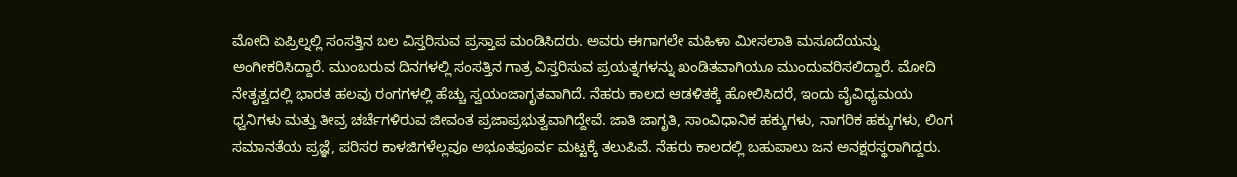ಮೋದಿ ಏಪ್ರಿಲ್ನಲ್ಲಿ ಸಂಸತ್ತಿನ ಬಲ ವಿಸ್ತರಿಸುವ ಪ್ರಸ್ತಾಪ ಮಂಡಿಸಿದರು. ಅವರು ಈಗಾಗಲೇ ಮಹಿಳಾ ಮೀಸಲಾತಿ ಮಸೂದೆಯನ್ನು ಅಂಗೀಕರಿಸಿದ್ದಾರೆ. ಮುಂಬರುವ ದಿನಗಳಲ್ಲಿ ಸಂಸತ್ತಿನ ಗಾತ್ರ ವಿಸ್ತರಿಸುವ ಪ್ರಯತ್ನಗಳನ್ನು ಖಂಡಿತವಾಗಿಯೂ ಮುಂದುವರಿಸಲಿದ್ದಾರೆ. ಮೋದಿ ನೇತೃತ್ವದಲ್ಲಿ ಭಾರತ ಹಲವು ರಂಗಗಳಲ್ಲಿ ಹೆಚ್ಚು ಸ್ವಯಂಜಾಗೃತವಾಗಿದೆ. ನೆಹರು ಕಾಲದ ಆಡಳಿತಕ್ಕೆ ಹೋಲಿಸಿದರೆ, ಇಂದು ವೈವಿಧ್ಯಮಯ ಧ್ವನಿಗಳು ಮತ್ತು ತೀವ್ರ ಚರ್ಚೆಗಳಿರುವ ಜೀವಂತ ಪ್ರಜಾಪ್ರಭುತ್ವವಾಗಿದ್ದೇವೆ. ಜಾತಿ ಜಾಗೃತಿ, ಸಾಂವಿಧಾನಿಕ ಹಕ್ಕುಗಳು, ನಾಗರಿಕ ಹಕ್ಕುಗಳು, ಲಿಂಗ ಸಮಾನತೆಯ ಪ್ರಜ್ಞೆ, ಪರಿಸರ ಕಾಳಜಿಗಳೆಲ್ಲವೂ ಅಭೂತಪೂರ್ವ ಮಟ್ಟಕ್ಕೆ ತಲುಪಿವೆ. ನೆಹರು ಕಾಲದಲ್ಲಿ ಬಹುಪಾಲು ಜನ ಅನಕ್ಷರಸ್ಥರಾಗಿದ್ದರು.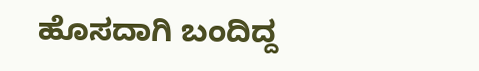ಹೊಸದಾಗಿ ಬಂದಿದ್ದ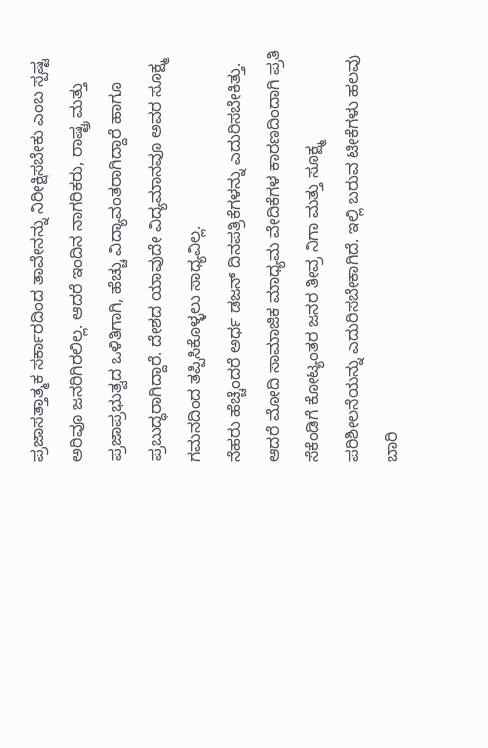ಪ್ರಜಾಸತ್ತಾತ್ಮಕ ಸರ್ಕಾರದಿಂದ ತಾವೇನನ್ನು ನಿರೀಕ್ಷಿಸಬೇಕು ಎಂಬ ಸ್ಪಷ್ಟ ಅರಿವೂ ಜನರಿಗಿರಲಿಲ್ಲ. ಆದರೆ ಇಂದಿನ ನಾಗರಿಕರು, ರಾಷ್ಟ್ರ ಮತ್ತು ಪ್ರಜಾಪ್ರಭುತ್ವದ ಒಳಿತಿಗಾಗಿ, ಹೆಚ್ಚು ವಿದ್ಯಾವಂತರಾಗಿದ್ದಾರೆ ಹಾಗೂ ಪ್ರಬುದ್ಧರಾಗಿದ್ದಾರೆ. ದೇಶದ ಯಾವುದೇ ವಿದ್ಯಮಾನವೂ ಅವರ ಸೂಕ್ಷ್ಮ ಗಮನದಿಂದ ತಪ್ಪಿಸಿಕೊಳ್ಳಲು ಸಾಧ್ಯವಿಲ್ಲ.
ನೆಹರು ಹೆಚ್ಚೆಂದರೆ ಅರ್ಧ ಡಜನ್ ದಿನಪತ್ರಿಕೆಗಳನ್ನು ಎದುರಿಸಬೇಕಿತ್ತು. ಆದರೆ ಮೋದಿ ಸಾಮಾಜಿಕ ಮಾಧ್ಯಮ ವೇದಿಕೆಗಳ ಕಾರಣದಿಂದಾಗಿ ಪ್ರತಿ ಸೆಕೆಂಡಿಗೆ ಕೋಟ್ಯಂತರ ಜನರ ತೀವ್ರ ನಿಗಾ ಮತ್ತು ಸೂಕ್ಷ್ಮ ಪರಿಶೀಲನೆಯನ್ನು ಎದುರಿಸಬೇಕಾಗಿದೆ. ಇಲ್ಲಿ ಬರುವ ಟೀಕೆಗಳು ಹಲವು ಬಾರಿ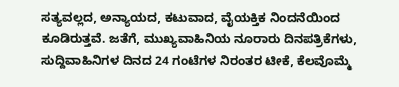ಸತ್ಯವಲ್ಲದ, ಅನ್ಯಾಯದ, ಕಟುವಾದ, ವೈಯಕ್ತಿಕ ನಿಂದನೆಯಿಂದ ಕೂಡಿರುತ್ತವೆ. ಜತೆಗೆ, ಮುಖ್ಯವಾಹಿನಿಯ ನೂರಾರು ದಿನಪತ್ರಿಕೆಗಳು, ಸುದ್ದಿವಾಹಿನಿಗಳ ದಿನದ 24 ಗಂಟೆಗಳ ನಿರಂತರ ಟೀಕೆ, ಕೆಲವೊಮ್ಮೆ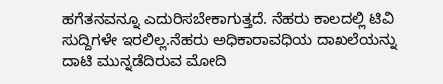ಹಗೆತನವನ್ನೂ ಎದುರಿಸಬೇಕಾಗುತ್ತದೆ. ನೆಹರು ಕಾಲದಲ್ಲಿ ಟಿವಿ ಸುದ್ದಿಗಳೇ ಇರಲಿಲ್ಲ.ನೆಹರು ಅಧಿಕಾರಾವಧಿಯ ದಾಖಲೆಯನ್ನು ದಾಟಿ ಮುನ್ನಡೆದಿರುವ ಮೋದಿ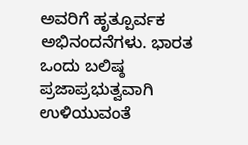ಅವರಿಗೆ ಹೃತ್ಪೂರ್ವಕ ಅಭಿನಂದನೆಗಳು. ಭಾರತ ಒಂದು ಬಲಿಷ್ಠ ಪ್ರಜಾಪ್ರಭುತ್ವವಾಗಿ ಉಳಿಯುವಂತೆ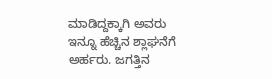ಮಾಡಿದ್ದಕ್ಕಾಗಿ ಅವರು ಇನ್ನೂ ಹೆಚ್ಚಿನ ಶ್ಲಾಘನೆಗೆ ಅರ್ಹರು. ಜಗತ್ತಿನ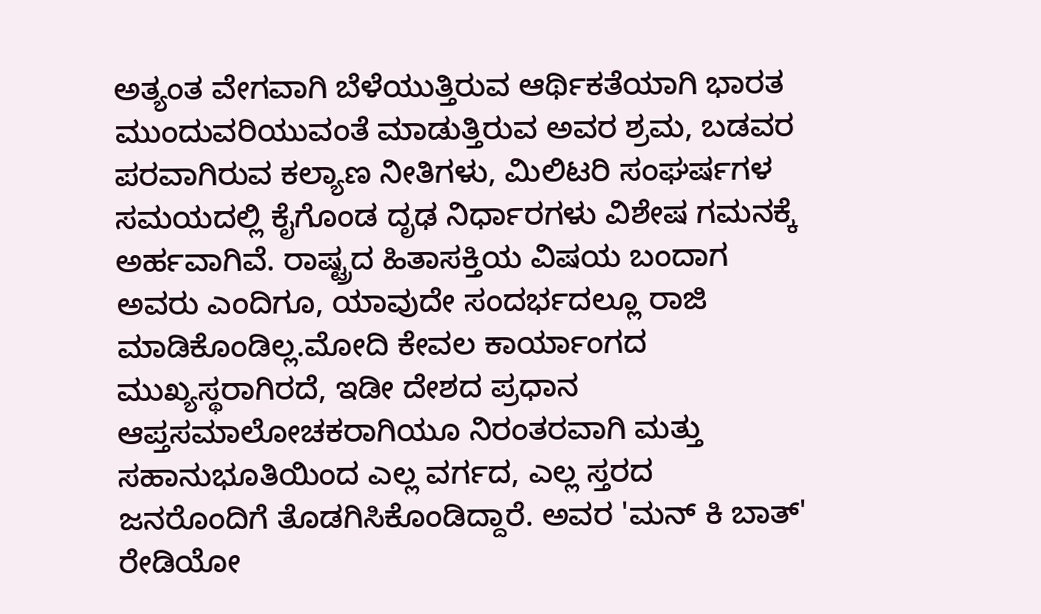ಅತ್ಯಂತ ವೇಗವಾಗಿ ಬೆಳೆಯುತ್ತಿರುವ ಆರ್ಥಿಕತೆಯಾಗಿ ಭಾರತ ಮುಂದುವರಿಯುವಂತೆ ಮಾಡುತ್ತಿರುವ ಅವರ ಶ್ರಮ, ಬಡವರ ಪರವಾಗಿರುವ ಕಲ್ಯಾಣ ನೀತಿಗಳು, ಮಿಲಿಟರಿ ಸಂಘರ್ಷಗಳ ಸಮಯದಲ್ಲಿ ಕೈಗೊಂಡ ದೃಢ ನಿರ್ಧಾರಗಳು ವಿಶೇಷ ಗಮನಕ್ಕೆ ಅರ್ಹವಾಗಿವೆ. ರಾಷ್ಟ್ರದ ಹಿತಾಸಕ್ತಿಯ ವಿಷಯ ಬಂದಾಗ ಅವರು ಎಂದಿಗೂ, ಯಾವುದೇ ಸಂದರ್ಭದಲ್ಲೂ ರಾಜಿ ಮಾಡಿಕೊಂಡಿಲ್ಲ.ಮೋದಿ ಕೇವಲ ಕಾರ್ಯಾಂಗದ ಮುಖ್ಯಸ್ಥರಾಗಿರದೆ, ಇಡೀ ದೇಶದ ಪ್ರಧಾನ ಆಪ್ತಸಮಾಲೋಚಕರಾಗಿಯೂ ನಿರಂತರವಾಗಿ ಮತ್ತು ಸಹಾನುಭೂತಿಯಿಂದ ಎಲ್ಲ ವರ್ಗದ, ಎಲ್ಲ ಸ್ತರದ ಜನರೊಂದಿಗೆ ತೊಡಗಿಸಿಕೊಂಡಿದ್ದಾರೆ. ಅವರ 'ಮನ್ ಕಿ ಬಾತ್' ರೇಡಿಯೋ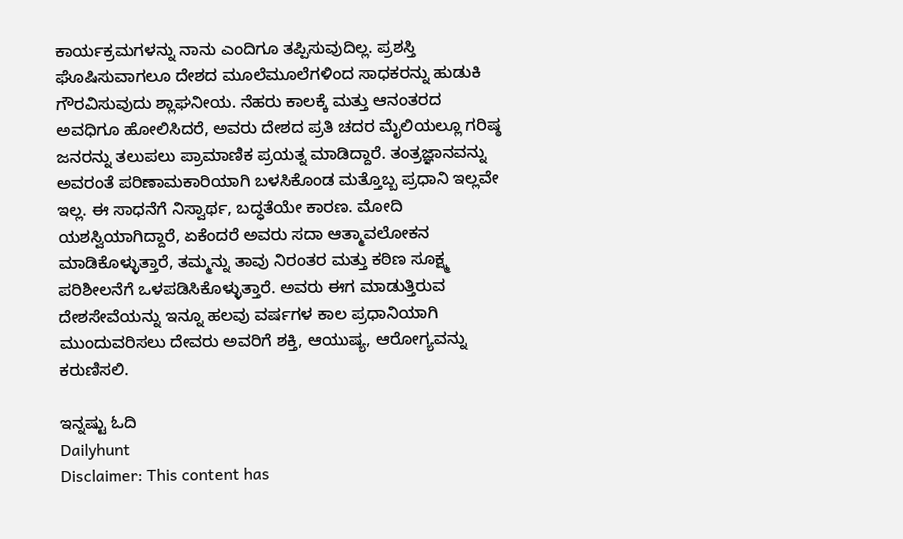ಕಾರ್ಯಕ್ರಮಗಳನ್ನು ನಾನು ಎಂದಿಗೂ ತಪ್ಪಿಸುವುದಿಲ್ಲ. ಪ್ರಶಸ್ತಿ ಘೊಷಿಸುವಾಗಲೂ ದೇಶದ ಮೂಲೆಮೂಲೆಗಳಿಂದ ಸಾಧಕರನ್ನು ಹುಡುಕಿ ಗೌರವಿಸುವುದು ಶ್ಲಾಘನೀಯ. ನೆಹರು ಕಾಲಕ್ಕೆ ಮತ್ತು ಆನಂತರದ ಅವಧಿಗೂ ಹೋಲಿಸಿದರೆ, ಅವರು ದೇಶದ ಪ್ರತಿ ಚದರ ಮೈಲಿಯಲ್ಲೂ ಗರಿಷ್ಠ ಜನರನ್ನು ತಲುಪಲು ಪ್ರಾಮಾಣಿಕ ಪ್ರಯತ್ನ ಮಾಡಿದ್ದಾರೆ. ತಂತ್ರಜ್ಞಾನವನ್ನು ಅವರಂತೆ ಪರಿಣಾಮಕಾರಿಯಾಗಿ ಬಳಸಿಕೊಂಡ ಮತ್ತೊಬ್ಬ ಪ್ರಧಾನಿ ಇಲ್ಲವೇ ಇಲ್ಲ. ಈ ಸಾಧನೆಗೆ ನಿಸ್ವಾರ್ಥ, ಬದ್ಧತೆಯೇ ಕಾರಣ. ಮೋದಿ ಯಶಸ್ವಿಯಾಗಿದ್ದಾರೆ, ಏಕೆಂದರೆ ಅವರು ಸದಾ ಆತ್ಮಾವಲೋಕನ ಮಾಡಿಕೊಳ್ಳುತ್ತಾರೆ, ತಮ್ಮನ್ನು ತಾವು ನಿರಂತರ ಮತ್ತು ಕಠಿಣ ಸೂಕ್ಷ್ಮ ಪರಿಶೀಲನೆಗೆ ಒಳಪಡಿಸಿಕೊಳ್ಳುತ್ತಾರೆ. ಅವರು ಈಗ ಮಾಡುತ್ತಿರುವ ದೇಶಸೇವೆಯನ್ನು ಇನ್ನೂ ಹಲವು ವರ್ಷಗಳ ಕಾಲ ಪ್ರಧಾನಿಯಾಗಿ ಮುಂದುವರಿಸಲು ದೇವರು ಅವರಿಗೆ ಶಕ್ತಿ, ಆಯುಷ್ಯ, ಆರೋಗ್ಯವನ್ನು ಕರುಣಿಸಲಿ.

ಇನ್ನಷ್ಟು ಓದಿ
Dailyhunt
Disclaimer: This content has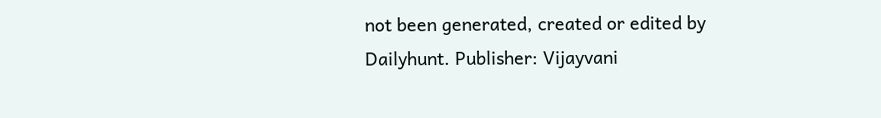not been generated, created or edited by Dailyhunt. Publisher: Vijayvani